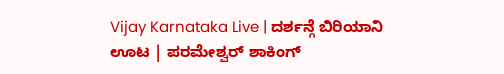Vijay Karnataka Live | ದರ್ಶನ್ಗೆ ಬಿರಿಯಾನಿ ಊಟ | ಪರಮೇಶ್ವರ್ ಶಾಕಿಂಗ್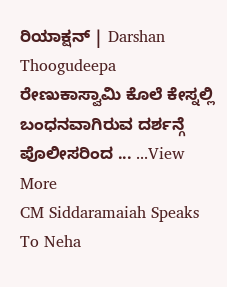ರಿಯಾಕ್ಷನ್ | Darshan Thoogudeepa
ರೇಣುಕಾಸ್ವಾಮಿ ಕೊಲೆ ಕೇಸ್ನಲ್ಲಿ ಬಂಧನವಾಗಿರುವ ದರ್ಶನ್ಗೆ ಪೊಲೀಸರಿಂದ ... ...View More
CM Siddaramaiah Speaks To Neha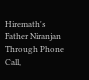Hiremath's Father Niranjan Through Phone Call,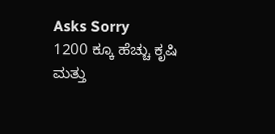Asks Sorry
1200 ಕ್ಕೂ ಹೆಚ್ಚು ಕೃಷಿ ಮತ್ತು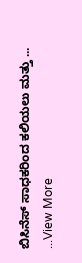ಬಿಸಿನೆಸ್ ಸಾಧಕರಿಂದ ಕಲಿಯಲು ಮತ್ತು ... ...View More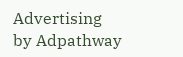Advertising by Adpathway